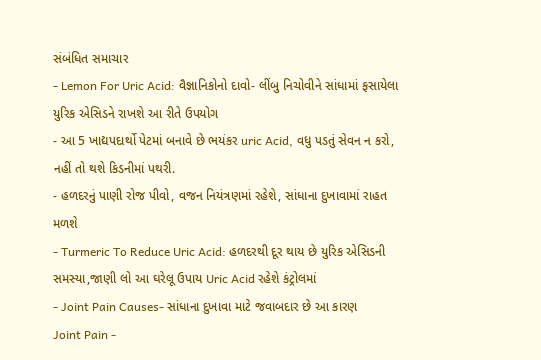સંબંધિત સમાચાર
- Lemon For Uric Acid: વૈજ્ઞાનિકોનો દાવો- લીંબુ નિચોવીને સાંધામાં ફસાયેલા યુરિક એસિડને રાખશે આ રીતે ઉપયોગ
- આ 5 ખાદ્યપદાર્થો પેટમાં બનાવે છે ભયંકર uric Acid, વધુ પડતું સેવન ન કરો, નહીં તો થશે કિડનીમાં પથરી.
- હળદરનું પાણી રોજ પીવો, વજન નિયંત્રણમાં રહેશે, સાંધાના દુખાવામાં રાહત મળશે
- Turmeric To Reduce Uric Acid: હળદરથી દૂર થાય છે યુરિક એસિડની સમસ્યા,જાણી લો આ ઘરેલૂ ઉપાય Uric Acid રહેશે કંટ્રોલમાં
- Joint Pain Causes- સાંધાના દુખાવા માટે જવાબદાર છે આ કારણ
Joint Pain -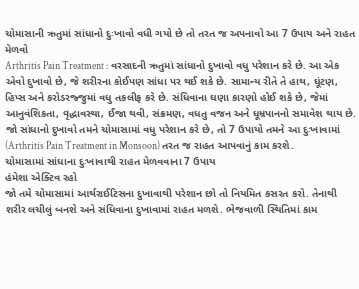ચોમાસાની ઋતુમાં સાંધાનો દુઃખાવો વધી ગયો છે તો તરત જ અપનાવો આ 7 ઉપાય અને રાહત મેળવો
Arthritis Pain Treatment : વરસાદની ઋતુમાં સાંધાનો દુખાવો વધુ પરેશાન કરે છે. આ એક એવો દુખાવો છે, જે શરીરના કોઈપણ સાંધા પર થઈ શકે છે. સામાન્ય રીતે તે હાથ, ઘૂંટણ, હિપ્સ અને કરોડરજ્જુમાં વધુ તકલીફ કરે છે. સંધિવાના ઘણા કારણો હોઈ શકે છે, જેમાં આનુવંશિકતા, વૃદ્ધાવસ્થા, ઈજા થવી, સંક્રમણ, વધતુ વજન અને ધૂમ્રપાનનો સમાવેશ થાય છે. જો સાંધાનો દુખાવો તમને ચોમાસામાં વધુ પરેશાન કરે છે, તો 7 ઉપાયો તમને આ દુઃખાવામાં (Arthritis Pain Treatment in Monsoon) તરત જ રાહત આપવાનું કામ કરશે.
ચોમાસામાં સાંધાના દુઃખાવાથી રાહત મેળવવાના 7 ઉપાય
હંમેશા એક્ટિવ રહો
જો તમે ચોમાસામાં આર્થરાઈટિસના દુખાવાથી પરેશાન છો તો નિયમિત કસરત કરો. તેનાથી શરીર લચીલું બનશે અને સંધિવાના દુખાવામાં રાહત મળશે. ભેજવાળી સ્થિતિમાં કામ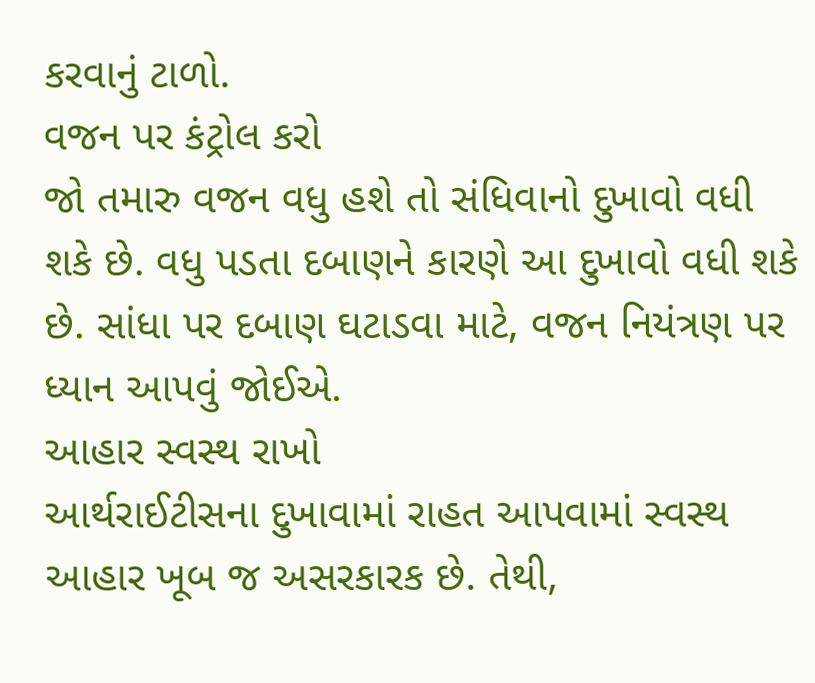કરવાનું ટાળો.
વજન પર કંટ્રોલ કરો
જો તમારુ વજન વધુ હશે તો સંધિવાનો દુખાવો વધી શકે છે. વધુ પડતા દબાણને કારણે આ દુખાવો વધી શકે છે. સાંધા પર દબાણ ઘટાડવા માટે, વજન નિયંત્રણ પર ધ્યાન આપવું જોઈએ.
આહાર સ્વસ્થ રાખો
આર્થરાઈટીસના દુખાવામાં રાહત આપવામાં સ્વસ્થ આહાર ખૂબ જ અસરકારક છે. તેથી,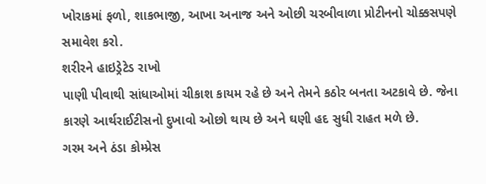ખોરાકમાં ફળો, શાકભાજી, આખા અનાજ અને ઓછી ચરબીવાળા પ્રોટીનનો ચોક્કસપણે સમાવેશ કરો.
શરીરને હાઇડ્રેટેડ રાખો
પાણી પીવાથી સાંધાઓમાં ચીકાશ કાયમ રહે છે અને તેમને કઠોર બનતા અટકાવે છે. જેના કારણે આર્થરાઈટીસનો દુખાવો ઓછો થાય છે અને ઘણી હદ સુધી રાહત મળે છે.
ગરમ અને ઠંડા કોમ્પ્રેસ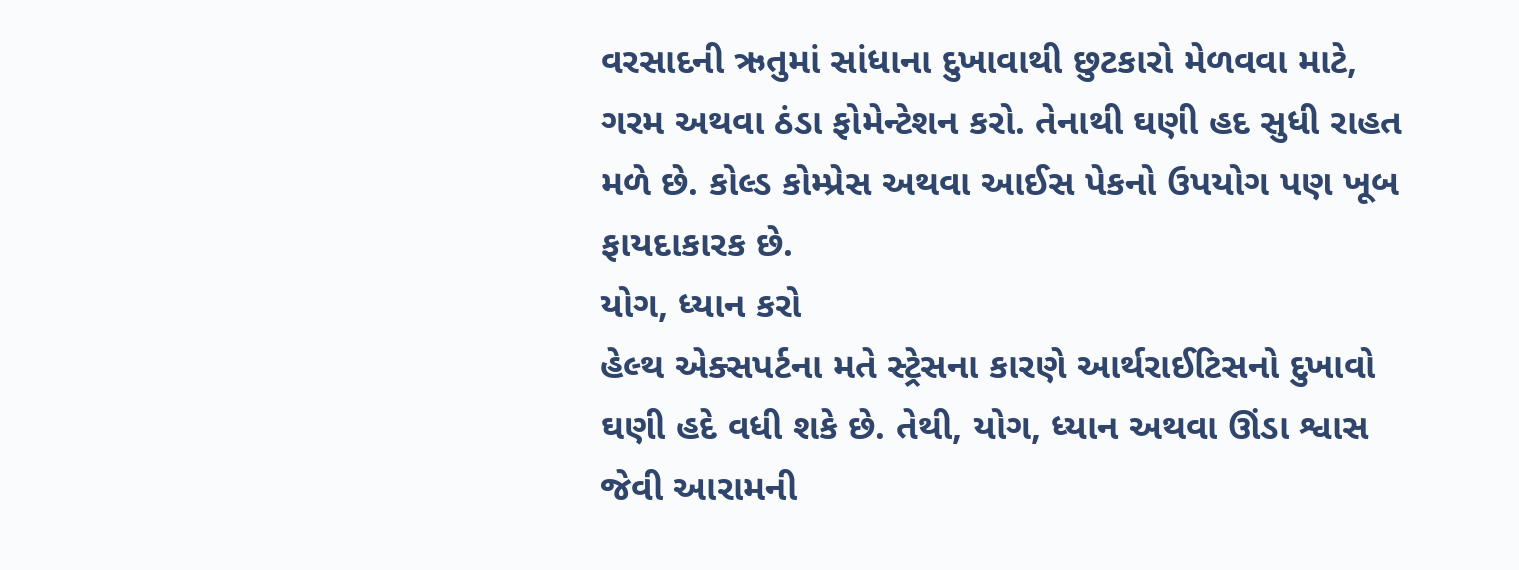વરસાદની ઋતુમાં સાંધાના દુખાવાથી છુટકારો મેળવવા માટે, ગરમ અથવા ઠંડા ફોમેન્ટેશન કરો. તેનાથી ઘણી હદ સુધી રાહત મળે છે. કોલ્ડ કોમ્પ્રેસ અથવા આઈસ પેકનો ઉપયોગ પણ ખૂબ ફાયદાકારક છે.
યોગ, ધ્યાન કરો
હેલ્થ એક્સપર્ટના મતે સ્ટ્રેસના કારણે આર્થરાઈટિસનો દુખાવો ઘણી હદે વધી શકે છે. તેથી, યોગ, ધ્યાન અથવા ઊંડા શ્વાસ જેવી આરામની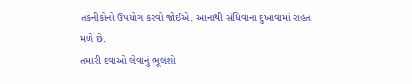તકનીકોનો ઉપયોગ કરવો જોઈએ. આનાથી સંધિવાના દુખાવામાં રાહત મળે છે.
તમારી દવાઓ લેવાનું ભૂલશો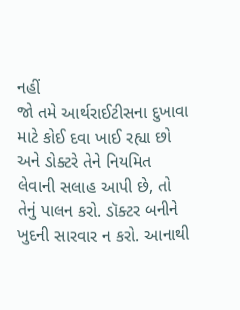નહીં
જો તમે આર્થરાઈટીસના દુખાવા માટે કોઈ દવા ખાઈ રહ્યા છો અને ડોક્ટરે તેને નિયમિત લેવાની સલાહ આપી છે, તો તેનું પાલન કરો. ડૉક્ટર બનીને ખુદની સારવાર ન કરો. આનાથી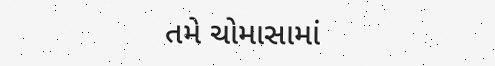તમે ચોમાસામાં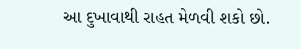આ દુખાવાથી રાહત મેળવી શકો છો.